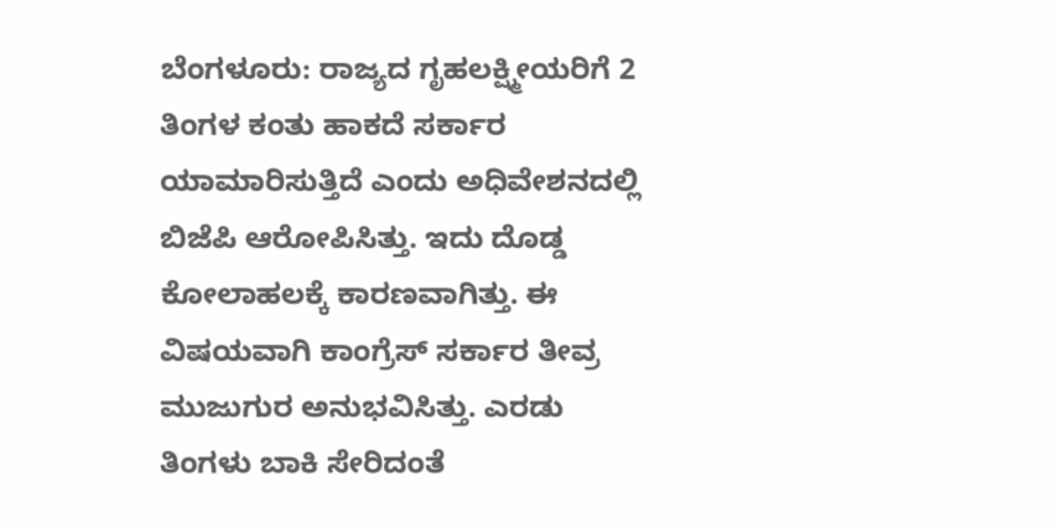ಬೆಂಗಳೂರು: ರಾಜ್ಯದ ಗೃಹಲಕ್ಷ್ಮೀಯರಿಗೆ 2 ತಿಂಗಳ ಕಂತು ಹಾಕದೆ ಸರ್ಕಾರ ಯಾಮಾರಿಸುತ್ತಿದೆ ಎಂದು ಅಧಿವೇಶನದಲ್ಲಿ ಬಿಜೆಪಿ ಆರೋಪಿಸಿತ್ತು. ಇದು ದೊಡ್ಡ ಕೋಲಾಹಲಕ್ಕೆ ಕಾರಣವಾಗಿತ್ತು. ಈ ವಿಷಯವಾಗಿ ಕಾಂಗ್ರೆಸ್ ಸರ್ಕಾರ ತೀವ್ರ ಮುಜುಗುರ ಅನುಭವಿಸಿತ್ತು. ಎರಡು ತಿಂಗಳು ಬಾಕಿ ಸೇರಿದಂತೆ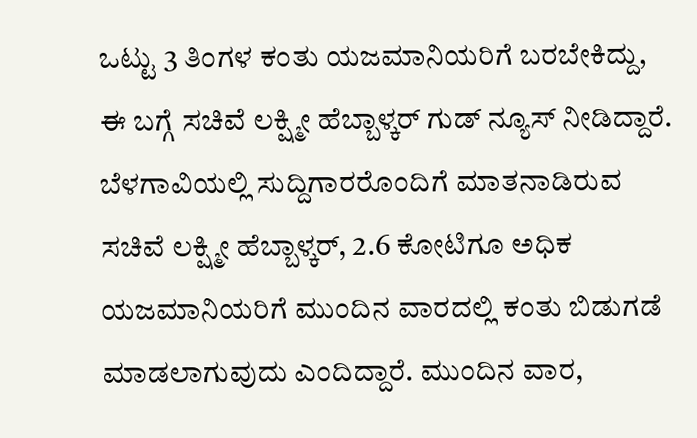ಒಟ್ಟು 3 ತಿಂಗಳ ಕಂತು ಯಜಮಾನಿಯರಿಗೆ ಬರಬೇಕಿದ್ದು, ಈ ಬಗ್ಗೆ ಸಚಿವೆ ಲಕ್ಷ್ಮೀ ಹೆಬ್ಬಾಳ್ಕರ್ ಗುಡ್ ನ್ಯೂಸ್ ನೀಡಿದ್ದಾರೆ.
ಬೆಳಗಾವಿಯಲ್ಲಿ ಸುದ್ದಿಗಾರರೊಂದಿಗೆ ಮಾತನಾಡಿರುವ ಸಚಿವೆ ಲಕ್ಷ್ಮೀ ಹೆಬ್ಬಾಳ್ಕರ್, 2.6 ಕೋಟಿಗೂ ಅಧಿಕ ಯಜಮಾನಿಯರಿಗೆ ಮುಂದಿನ ವಾರದಲ್ಲಿ ಕಂತು ಬಿಡುಗಡೆ ಮಾಡಲಾಗುವುದು ಎಂದಿದ್ದಾರೆ. ಮುಂದಿನ ವಾರ,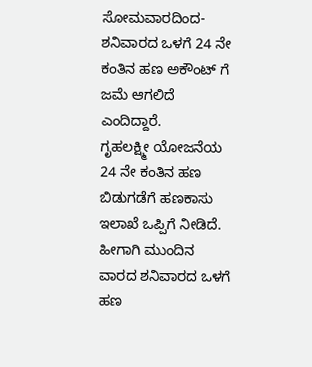ಸೋಮವಾರದಿಂದ- ಶನಿವಾರದ ಒಳಗೆ 24 ನೇ ಕಂತಿನ ಹಣ ಅಕೌಂಟ್ ಗೆ ಜಮೆ ಆಗಲಿದೆ ಎಂದಿದ್ದಾರೆ.
ಗೃಹಲಕ್ಷ್ಮೀ ಯೋಜನೆಯ 24 ನೇ ಕಂತಿನ ಹಣ ಬಿಡುಗಡೆಗೆ ಹಣಕಾಸು ಇಲಾಖೆ ಒಪ್ಪಿಗೆ ನೀಡಿದೆ. ಹೀಗಾಗಿ ಮುಂದಿನ ವಾರದ ಶನಿವಾರದ ಒಳಗೆ ಹಣ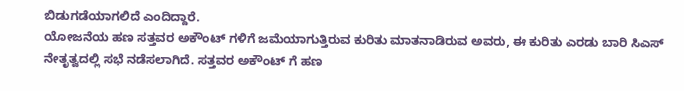ಬಿಡುಗಡೆಯಾಗಲಿದೆ ಎಂದಿದ್ದಾರೆ.
ಯೋಜನೆಯ ಹಣ ಸತ್ತವರ ಅಕೌಂಟ್ ಗಳಿಗೆ ಜಮೆಯಾಗುತ್ತಿರುವ ಕುರಿತು ಮಾತನಾಡಿರುವ ಅವರು, ಈ ಕುರಿತು ಎರಡು ಬಾರಿ ಸಿಎಸ್ ನೇತೃತ್ವದಲ್ಲಿ ಸಭೆ ನಡೆಸಲಾಗಿದೆ. ಸತ್ತವರ ಅಕೌಂಟ್ ಗೆ ಹಣ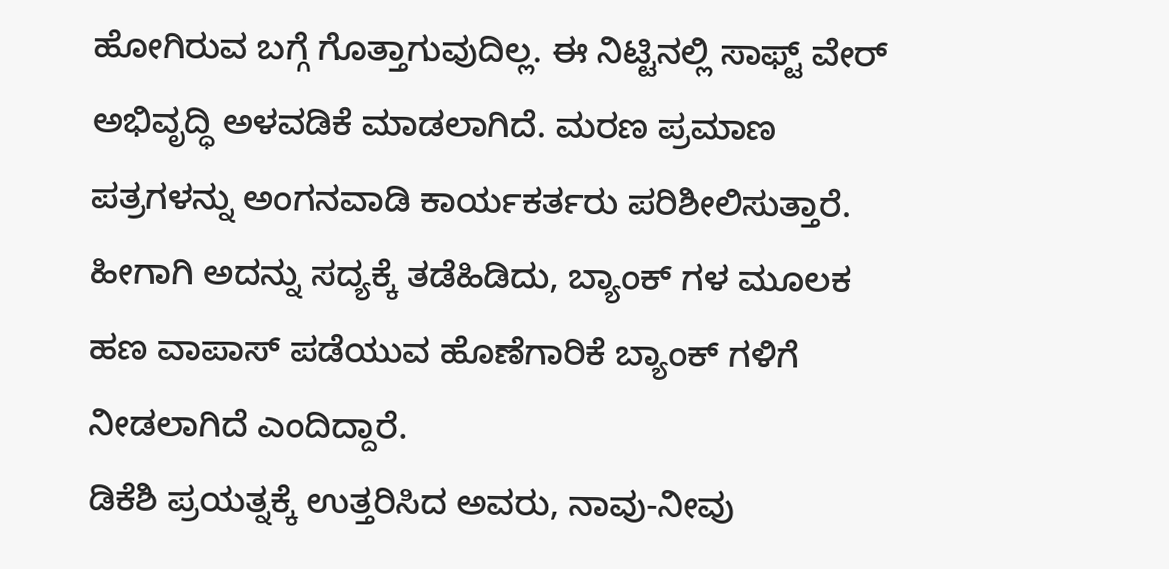ಹೋಗಿರುವ ಬಗ್ಗೆ ಗೊತ್ತಾಗುವುದಿಲ್ಲ. ಈ ನಿಟ್ಟಿನಲ್ಲಿ ಸಾಫ್ಟ್ ವೇರ್ ಅಭಿವೃದ್ಧಿ ಅಳವಡಿಕೆ ಮಾಡಲಾಗಿದೆ. ಮರಣ ಪ್ರಮಾಣ ಪತ್ರಗಳನ್ನು ಅಂಗನವಾಡಿ ಕಾರ್ಯಕರ್ತರು ಪರಿಶೀಲಿಸುತ್ತಾರೆ. ಹೀಗಾಗಿ ಅದನ್ನು ಸದ್ಯಕ್ಕೆ ತಡೆಹಿಡಿದು, ಬ್ಯಾಂಕ್ ಗಳ ಮೂಲಕ ಹಣ ವಾಪಾಸ್ ಪಡೆಯುವ ಹೊಣೆಗಾರಿಕೆ ಬ್ಯಾಂಕ್ ಗಳಿಗೆ ನೀಡಲಾಗಿದೆ ಎಂದಿದ್ದಾರೆ.
ಡಿಕೆಶಿ ಪ್ರಯತ್ನಕ್ಕೆ ಉತ್ತರಿಸಿದ ಅವರು, ನಾವು-ನೀವು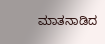ಮಾತನಾಡಿದ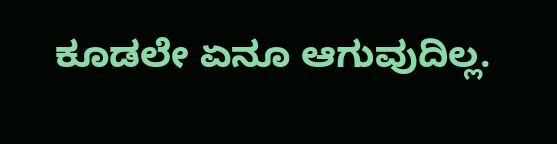ಕೂಡಲೇ ಏನೂ ಆಗುವುದಿಲ್ಲ.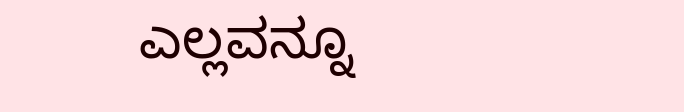ಎಲ್ಲವನ್ನೂ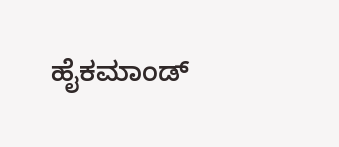ಹೈಕಮಾಂಡ್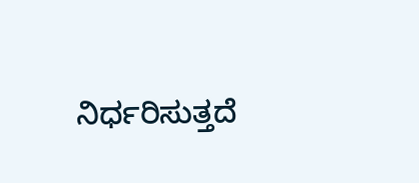ನಿರ್ಧರಿಸುತ್ತದೆ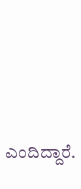ಎಂದಿದ್ದಾರೆ.